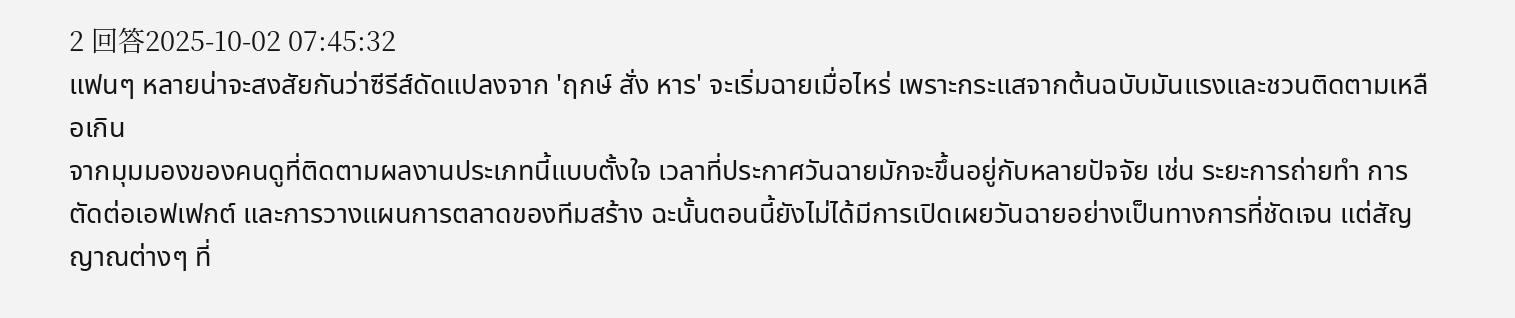2 回答2025-10-02 07:45:32
แฟนๆ หลายน่าจะสงสัยกันว่าซีรีส์ดัดแปลงจาก 'ฤกษ์ สั่ง หาร' จะเริ่มฉายเมื่อไหร่ เพราะกระแสจากต้นฉบับมันแรงและชวนติดตามเหลือเกิน
จากมุมมองของคนดูที่ติดตามผลงานประเภทนี้แบบตั้งใจ เวลาที่ประกาศวันฉายมักจะขึ้นอยู่กับหลายปัจจัย เช่น ระยะการถ่ายทำ การตัดต่อเอฟเฟกต์ และการวางแผนการตลาดของทีมสร้าง ฉะนั้นตอนนี้ยังไม่ได้มีการเปิดเผยวันฉายอย่างเป็นทางการที่ชัดเจน แต่สัญญาณต่างๆ ที่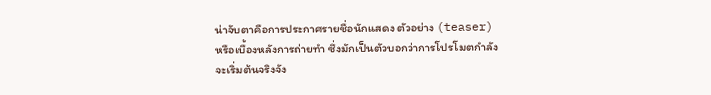น่าจับตาคือการประกาศรายชื่อนักแสดง ตัวอย่าง (teaser) หรือเบื้องหลังการถ่ายทำ ซึ่งมักเป็นตัวบอกว่าการโปรโมตกำลังจะเริ่มต้นจริงจัง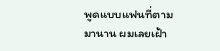พูดแบบแฟนที่ตามมานาน ผมเลยเฝ้า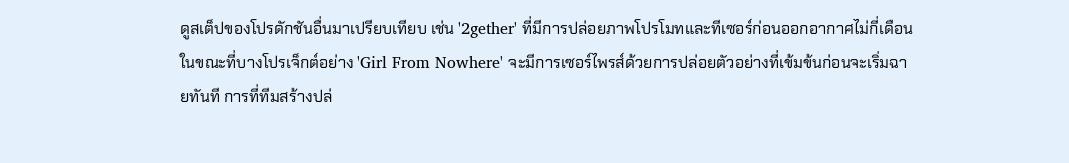ดูสเต็ปของโปรดักชันอื่นมาเปรียบเทียบ เช่น '2gether' ที่มีการปล่อยภาพโปรโมทและทีเซอร์ก่อนออกอากาศไม่กี่เดือน ในขณะที่บางโปรเจ็กต์อย่าง 'Girl From Nowhere' จะมีการเซอร์ไพรส์ด้วยการปล่อยตัวอย่างที่เข้มข้นก่อนจะเริ่มฉายทันที การที่ทีมสร้างปล่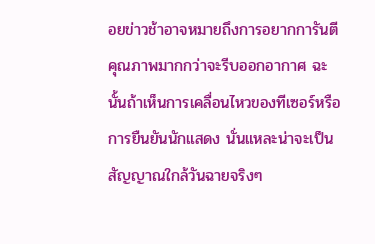อยข่าวช้าอาจหมายถึงการอยากการันตีคุณภาพมากกว่าจะรีบออกอากาศ ฉะนั้นถ้าเห็นการเคลื่อนไหวของทีเซอร์หรือการยืนยันนักแสดง นั่นแหละน่าจะเป็นสัญญาณใกล้วันฉายจริงๆ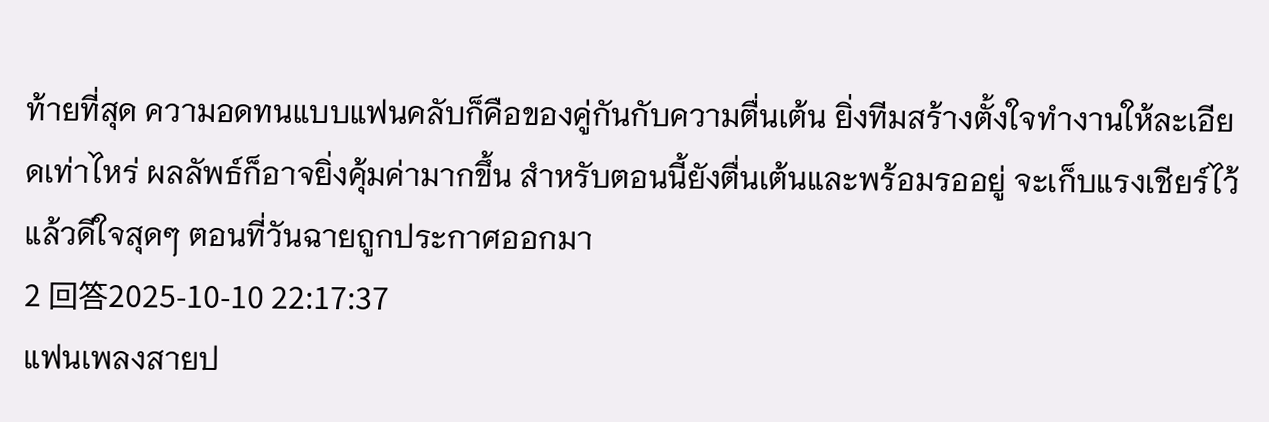ท้ายที่สุด ความอดทนแบบแฟนคลับก็คือของคู่กันกับความตื่นเต้น ยิ่งทีมสร้างตั้งใจทำงานให้ละเอียดเท่าไหร่ ผลลัพธ์ก็อาจยิ่งคุ้มค่ามากขึ้น สำหรับตอนนี้ยังตื่นเต้นและพร้อมรออยู่ จะเก็บแรงเชียร์ไว้แล้วดีใจสุดๆ ตอนที่วันฉายถูกประกาศออกมา
2 回答2025-10-10 22:17:37
แฟนเพลงสายป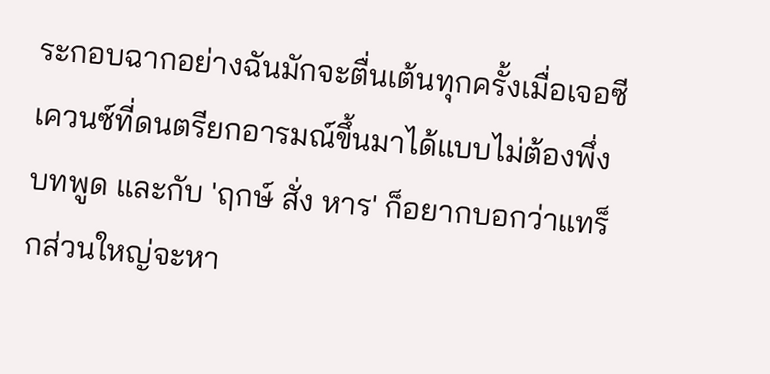ระกอบฉากอย่างฉันมักจะตื่นเต้นทุกครั้งเมื่อเจอซีเควนซ์ที่ดนตรียกอารมณ์ขึ้นมาได้แบบไม่ต้องพึ่งบทพูด และกับ 'ฤกษ์ สั่ง หาร' ก็อยากบอกว่าแทร็กส่วนใหญ่จะหา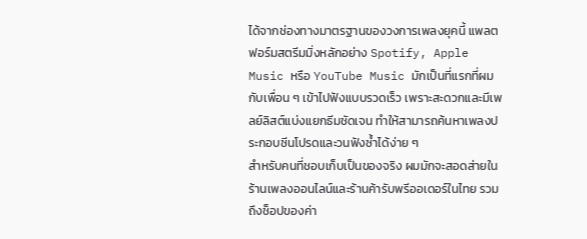ได้จากช่องทางมาตรฐานของวงการเพลงยุคนี้ แพลตฟอร์มสตรีมมิ่งหลักอย่าง Spotify, Apple Music หรือ YouTube Music มักเป็นที่แรกที่ผมกับเพื่อน ๆ เข้าไปฟังแบบรวดเร็ว เพราะสะดวกและมีเพลย์ลิสต์แบ่งแยกธีมชัดเจน ทำให้สามารถค้นหาเพลงประกอบซีนโปรดและวนฟังซ้ำได้ง่าย ๆ
สำหรับคนที่ชอบเก็บเป็นของจริง ผมมักจะสอดส่ายในร้านเพลงออนไลน์และร้านค้ารับพรีออเดอร์ในไทย รวมถึงช็อปของค่า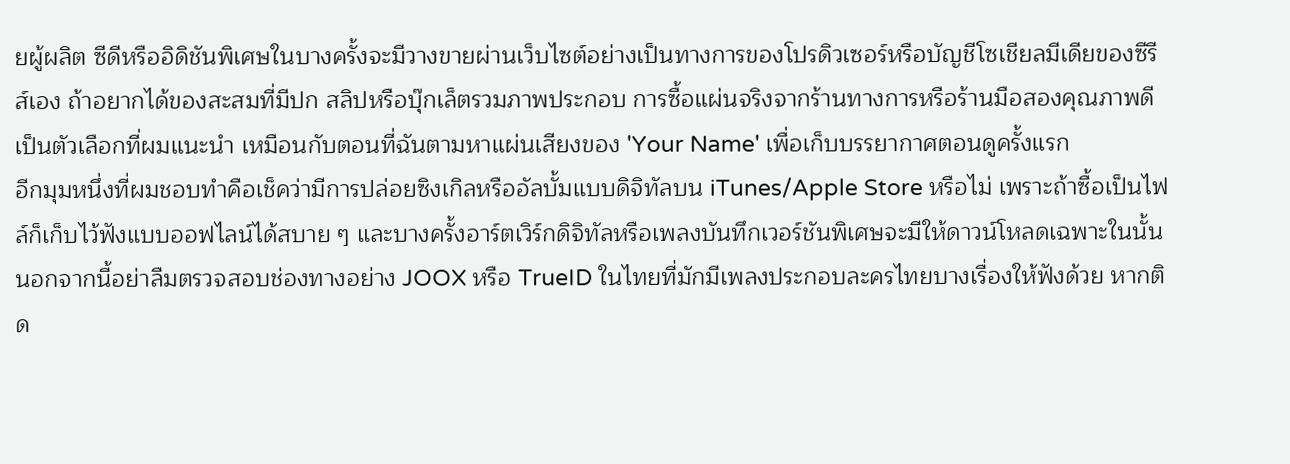ยผู้ผลิต ซีดีหรืออิดิชันพิเศษในบางครั้งจะมีวางขายผ่านเว็บไซต์อย่างเป็นทางการของโปรดิวเซอร์หรือบัญชีโซเชียลมีเดียของซีรีส์เอง ถ้าอยากได้ของสะสมที่มีปก สลิปหรือบุ๊กเล็ตรวมภาพประกอบ การซื้อแผ่นจริงจากร้านทางการหรือร้านมือสองคุณภาพดีเป็นตัวเลือกที่ผมแนะนำ เหมือนกับตอนที่ฉันตามหาแผ่นเสียงของ 'Your Name' เพื่อเก็บบรรยากาศตอนดูครั้งแรก
อีกมุมหนึ่งที่ผมชอบทำคือเช็คว่ามีการปล่อยซิงเกิลหรืออัลบั้มแบบดิจิทัลบน iTunes/Apple Store หรือไม่ เพราะถ้าซื้อเป็นไฟล์ก็เก็บไว้ฟังแบบออฟไลน์ได้สบาย ๆ และบางครั้งอาร์ตเวิร์กดิจิทัลหรือเพลงบันทึกเวอร์ชันพิเศษจะมีให้ดาวน์โหลดเฉพาะในนั้น นอกจากนี้อย่าลืมตรวจสอบช่องทางอย่าง JOOX หรือ TrueID ในไทยที่มักมีเพลงประกอบละครไทยบางเรื่องให้ฟังด้วย หากติด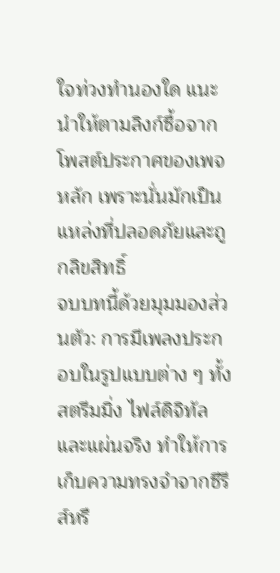ใจท่วงทำนองใด แนะนำให้ตามลิงก์ซื้อจากโพสต์ประกาศของเพจหลัก เพราะนั่นมักเป็นแหล่งที่ปลอดภัยและถูกลิขสิทธิ์
จบบทนี้ด้วยมุมมองส่วนตัว: การมีเพลงประกอบในรูปแบบต่าง ๆ ทั้งสตรีมมิ่ง ไฟล์ดิจิทัล และแผ่นจริง ทำให้การเก็บความทรงจำจากซีรีส์หรื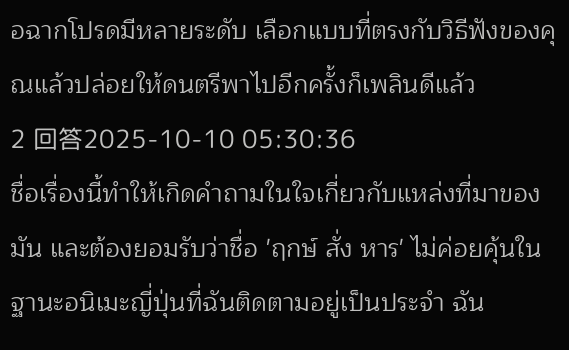อฉากโปรดมีหลายระดับ เลือกแบบที่ตรงกับวิธีฟังของคุณแล้วปล่อยให้ดนตรีพาไปอีกครั้งก็เพลินดีแล้ว
2 回答2025-10-10 05:30:36
ชื่อเรื่องนี้ทำให้เกิดคำถามในใจเกี่ยวกับแหล่งที่มาของมัน และต้องยอมรับว่าชื่อ 'ฤกษ์ สั่ง หาร' ไม่ค่อยคุ้นในฐานะอนิเมะญี่ปุ่นที่ฉันติดตามอยู่เป็นประจำ ฉัน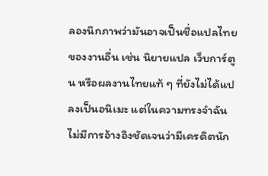ลองนึกภาพว่ามันอาจเป็นชื่อแปลไทยของงานอื่น เช่น นิยายแปล เว็บการ์ตูน หรือผลงานไทยแท้ ๆ ที่ยังไม่ได้แปลงเป็นอนิเมะ แต่ในความทรงจำฉันไม่มีการอ้างอิงชัดเจนว่ามีเครดิตนัก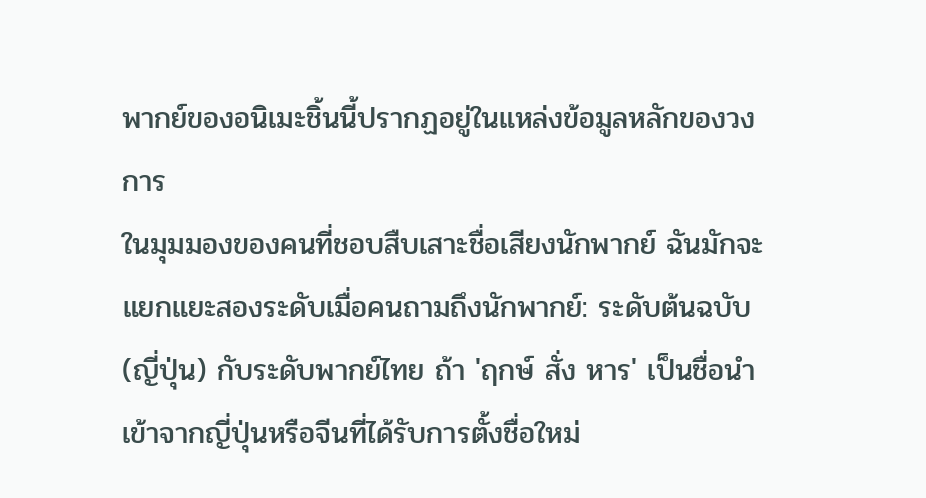พากย์ของอนิเมะชิ้นนี้ปรากฏอยู่ในแหล่งข้อมูลหลักของวงการ
ในมุมมองของคนที่ชอบสืบเสาะชื่อเสียงนักพากย์ ฉันมักจะแยกแยะสองระดับเมื่อคนถามถึงนักพากย์: ระดับต้นฉบับ (ญี่ปุ่น) กับระดับพากย์ไทย ถ้า 'ฤกษ์ สั่ง หาร' เป็นชื่อนำเข้าจากญี่ปุ่นหรือจีนที่ได้รับการตั้งชื่อใหม่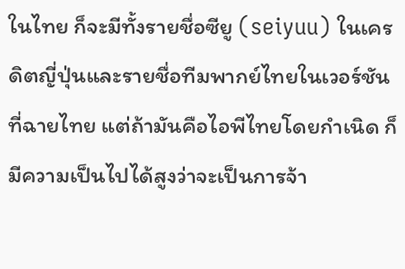ในไทย ก็จะมีทั้งรายชื่อซียู (seiyuu) ในเครดิตญี่ปุ่นและรายชื่อทีมพากย์ไทยในเวอร์ชันที่ฉายไทย แต่ถ้ามันคือไอพีไทยโดยกำเนิด ก็มีความเป็นไปได้สูงว่าจะเป็นการจ้า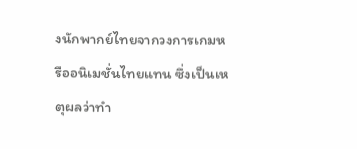งนักพากย์ไทยจากวงการเกมหรืออนิเมชั่นไทยแทน ซึ่งเป็นเหตุผลว่าทำ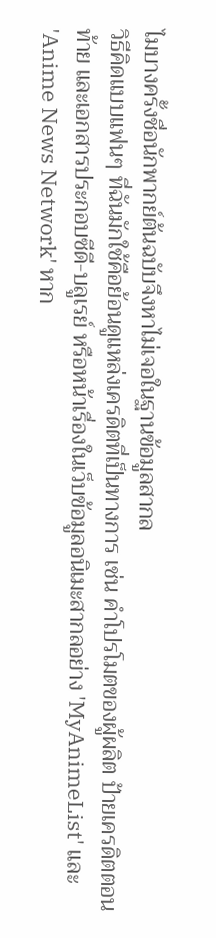ไมบางครั้งชื่อนักพากย์ต้นฉบับจึงหาไม่เจอในฐานข้อมูลสากล
วิธีคิดแบบแฟนๆ ที่ฉันมักใช้คือย้อนดูแหล่งเครดิตที่เป็นทางการ เช่น คำโปรโมตของผู้ผลิต ป้ายเครดิตตอนท้าย และเอกสารประกอบซีดี-บลูเรย์ หรือหน้าเรื่องในเว็บข้อมูลอนิเมะสากลอย่าง 'MyAnimeList' และ 'Anime News Network' หาก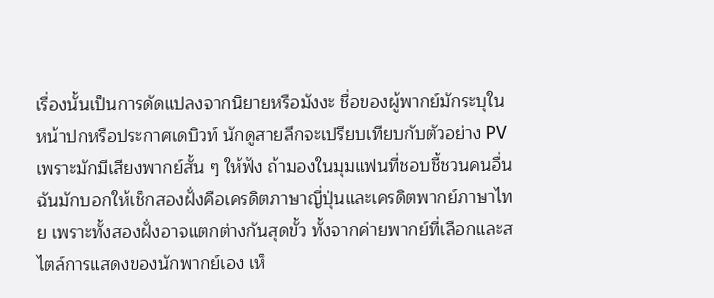เรื่องนั้นเป็นการดัดแปลงจากนิยายหรือมังงะ ชื่อของผู้พากย์มักระบุในหน้าปกหรือประกาศเดบิวท์ นักดูสายลึกจะเปรียบเทียบกับตัวอย่าง PV เพราะมักมีเสียงพากย์สั้น ๆ ให้ฟัง ถ้ามองในมุมแฟนที่ชอบชี้ชวนคนอื่น ฉันมักบอกให้เช็กสองฝั่งคือเครดิตภาษาญี่ปุ่นและเครดิตพากย์ภาษาไทย เพราะทั้งสองฝั่งอาจแตกต่างกันสุดขั้ว ทั้งจากค่ายพากย์ที่เลือกและสไตล์การแสดงของนักพากย์เอง เห็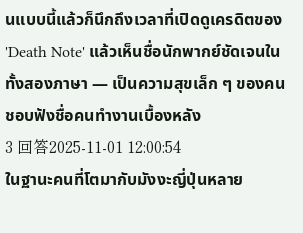นแบบนี้แล้วก็นึกถึงเวลาที่เปิดดูเครดิตของ 'Death Note' แล้วเห็นชื่อนักพากย์ชัดเจนในทั้งสองภาษา — เป็นความสุขเล็ก ๆ ของคนชอบฟังชื่อคนทำงานเบื้องหลัง
3 回答2025-11-01 12:00:54
ในฐานะคนที่โตมากับมังงะญี่ปุ่นหลาย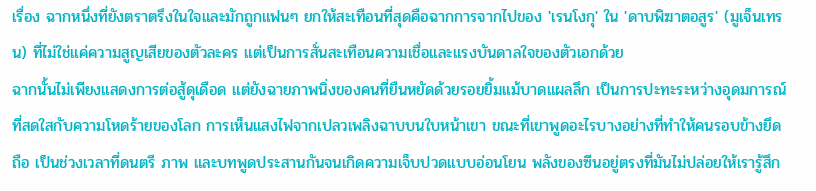เรื่อง ฉากหนึ่งที่ยังตราตรึงในใจและมักถูกแฟนๆ ยกให้สะเทือนที่สุดคือฉากการจากไปของ 'เรนโงกุ' ใน 'ดาบพิฆาตอสูร' (มูเจ็นเทรน) ที่ไม่ใช่แค่ความสูญเสียของตัวละคร แต่เป็นการสั่นสะเทือนความเชื่อและแรงบันดาลใจของตัวเอกด้วย
ฉากนั้นไม่เพียงแสดงการต่อสู้ดุเดือด แต่ยังฉายภาพนิ่งของคนที่ยืนหยัดด้วยรอยยิ้มแม้บาดแผลลึก เป็นการปะทะระหว่างอุดมการณ์ที่สดใสกับความโหดร้ายของโลก การเห็นแสงไฟจากเปลวเพลิงฉาบบนใบหน้าเขา ขณะที่เขาพูดอะไรบางอย่างที่ทำให้คนรอบข้างยึดถือ เป็นช่วงเวลาที่ดนตรี ภาพ และบทพูดประสานกันจนเกิดความเจ็บปวดแบบอ่อนโยน พลังของซีนอยู่ตรงที่มันไม่ปล่อยให้เรารู้สึก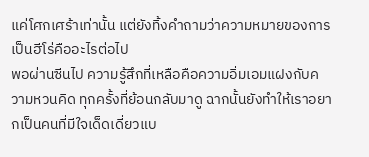แค่โศกเศร้าเท่านั้น แต่ยังทิ้งคำถามว่าความหมายของการเป็นฮีโร่คืออะไรต่อไป
พอผ่านซีนไป ความรู้สึกที่เหลือคือความอิ่มเอมแฝงกับความหวนคิด ทุกครั้งที่ย้อนกลับมาดู ฉากนั้นยังทำให้เราอยากเป็นคนที่มีใจเด็ดเดี่ยวแบ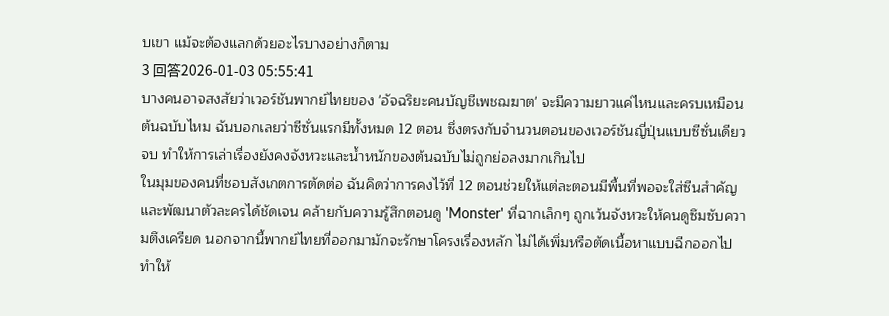บเขา แม้จะต้องแลกด้วยอะไรบางอย่างก็ตาม
3 回答2026-01-03 05:55:41
บางคนอาจสงสัยว่าเวอร์ชันพากย์ไทยของ 'อัจฉริยะคนบัญชีเพชฌฆาต' จะมีความยาวแค่ไหนและครบเหมือนต้นฉบับไหม ฉันบอกเลยว่าซีซั่นแรกมีทั้งหมด 12 ตอน ซึ่งตรงกับจำนวนตอนของเวอร์ชันญี่ปุ่นแบบซีซั่นเดียวจบ ทำให้การเล่าเรื่องยังคงจังหวะและน้ำหนักของต้นฉบับไม่ถูกย่อลงมากเกินไป
ในมุมของคนที่ชอบสังเกตการตัดต่อ ฉันคิดว่าการคงไว้ที่ 12 ตอนช่วยให้แต่ละตอนมีพื้นที่พอจะใส่ซีนสำคัญและพัฒนาตัวละครได้ชัดเจน คล้ายกับความรู้สึกตอนดู 'Monster' ที่ฉากเล็กๆ ถูกเว้นจังหวะให้คนดูซึมซับความตึงเครียด นอกจากนี้พากย์ไทยที่ออกมามักจะรักษาโครงเรื่องหลัก ไม่ได้เพิ่มหรือตัดเนื้อหาแบบฉีกออกไป ทำให้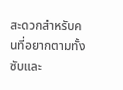สะดวกสำหรับคนที่อยากตามทั้งซับและ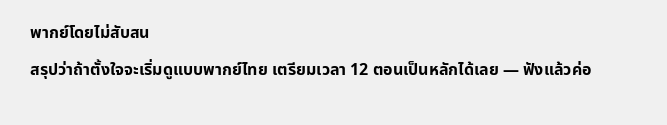พากย์โดยไม่สับสน
สรุปว่าถ้าตั้งใจจะเริ่มดูแบบพากย์ไทย เตรียมเวลา 12 ตอนเป็นหลักได้เลย — ฟังแล้วค่อ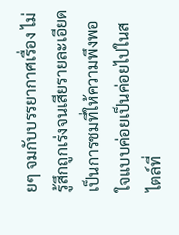ยๆ จมกับบรรยากาศเรื่อง ไม่รู้สึกถูกเร่งจนเสียรายละเอียด เป็นการชมที่ให้ความพึงพอใจแบบค่อยเป็นค่อยไปในสไตล์ที่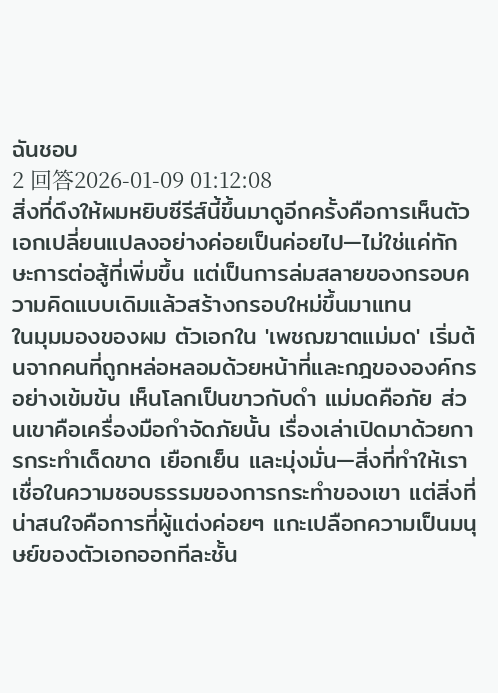ฉันชอบ
2 回答2026-01-09 01:12:08
สิ่งที่ดึงให้ผมหยิบซีรีส์นี้ขึ้นมาดูอีกครั้งคือการเห็นตัวเอกเปลี่ยนแปลงอย่างค่อยเป็นค่อยไป—ไม่ใช่แค่ทักษะการต่อสู้ที่เพิ่มขึ้น แต่เป็นการล่มสลายของกรอบความคิดแบบเดิมแล้วสร้างกรอบใหม่ขึ้นมาแทน
ในมุมมองของผม ตัวเอกใน 'เพชฌฆาตแม่มด' เริ่มต้นจากคนที่ถูกหล่อหลอมด้วยหน้าที่และกฎขององค์กรอย่างเข้มข้น เห็นโลกเป็นขาวกับดำ แม่มดคือภัย ส่วนเขาคือเครื่องมือกำจัดภัยนั้น เรื่องเล่าเปิดมาด้วยการกระทำเด็ดขาด เยือกเย็น และมุ่งมั่น—สิ่งที่ทำให้เราเชื่อในความชอบธรรมของการกระทำของเขา แต่สิ่งที่น่าสนใจคือการที่ผู้แต่งค่อยๆ แกะเปลือกความเป็นมนุษย์ของตัวเอกออกทีละชั้น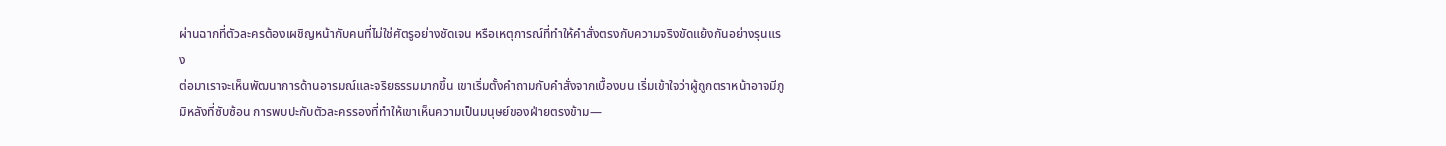ผ่านฉากที่ตัวละครต้องเผชิญหน้ากับคนที่ไม่ใช่ศัตรูอย่างชัดเจน หรือเหตุการณ์ที่ทำให้คำสั่งตรงกับความจริงขัดแย้งกันอย่างรุนแรง
ต่อมาเราจะเห็นพัฒนาการด้านอารมณ์และจริยธรรมมากขึ้น เขาเริ่มตั้งคำถามกับคำสั่งจากเบื้องบน เริ่มเข้าใจว่าผู้ถูกตราหน้าอาจมีภูมิหลังที่ซับซ้อน การพบปะกับตัวละครรองที่ทำให้เขาเห็นความเป็นมนุษย์ของฝ่ายตรงข้าม—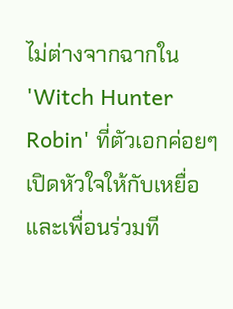ไม่ต่างจากฉากใน 'Witch Hunter Robin' ที่ตัวเอกค่อยๆ เปิดหัวใจให้กับเหยื่อและเพื่อนร่วมที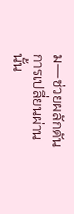ม—ช่วยผลักดันการเปลี่ยนผ่านนั้น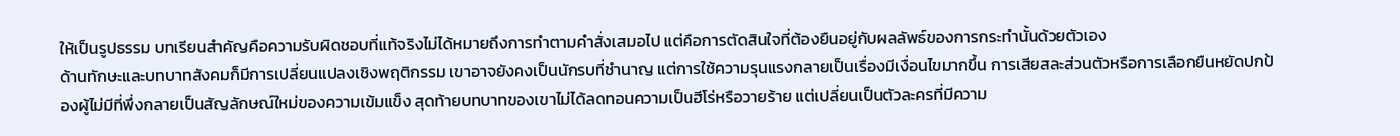ให้เป็นรูปธรรม บทเรียนสำคัญคือความรับผิดชอบที่แท้จริงไม่ได้หมายถึงการทำตามคำสั่งเสมอไป แต่คือการตัดสินใจที่ต้องยืนอยู่กับผลลัพธ์ของการกระทำนั้นด้วยตัวเอง
ด้านทักษะและบทบาทสังคมก็มีการเปลี่ยนแปลงเชิงพฤติกรรม เขาอาจยังคงเป็นนักรบที่ชำนาญ แต่การใช้ความรุนแรงกลายเป็นเรื่องมีเงื่อนไขมากขึ้น การเสียสละส่วนตัวหรือการเลือกยืนหยัดปกป้องผู้ไม่มีที่พึ่งกลายเป็นสัญลักษณ์ใหม่ของความเข้มแข็ง สุดท้ายบทบาทของเขาไม่ได้ลดทอนความเป็นฮีโร่หรือวายร้าย แต่เปลี่ยนเป็นตัวละครที่มีความ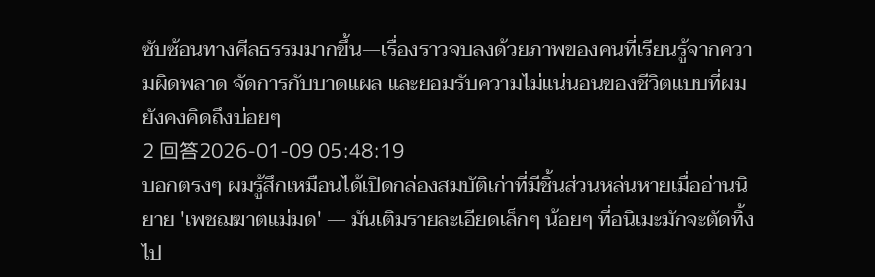ซับซ้อนทางศีลธรรมมากขึ้น—เรื่องราวจบลงด้วยภาพของคนที่เรียนรู้จากความผิดพลาด จัดการกับบาดแผล และยอมรับความไม่แน่นอนของชีวิตแบบที่ผมยังคงคิดถึงบ่อยๆ
2 回答2026-01-09 05:48:19
บอกตรงๆ ผมรู้สึกเหมือนได้เปิดกล่องสมบัติเก่าที่มีชิ้นส่วนหล่นหายเมื่ออ่านนิยาย 'เพชฌฆาตแม่มด' — มันเติมรายละเอียดเล็กๆ น้อยๆ ที่อนิเมะมักจะตัดทิ้งไป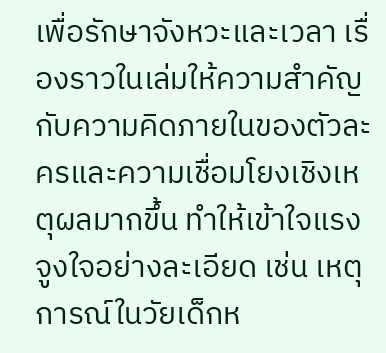เพื่อรักษาจังหวะและเวลา เรื่องราวในเล่มให้ความสำคัญกับความคิดภายในของตัวละครและความเชื่อมโยงเชิงเหตุผลมากขึ้น ทำให้เข้าใจแรงจูงใจอย่างละเอียด เช่น เหตุการณ์ในวัยเด็กห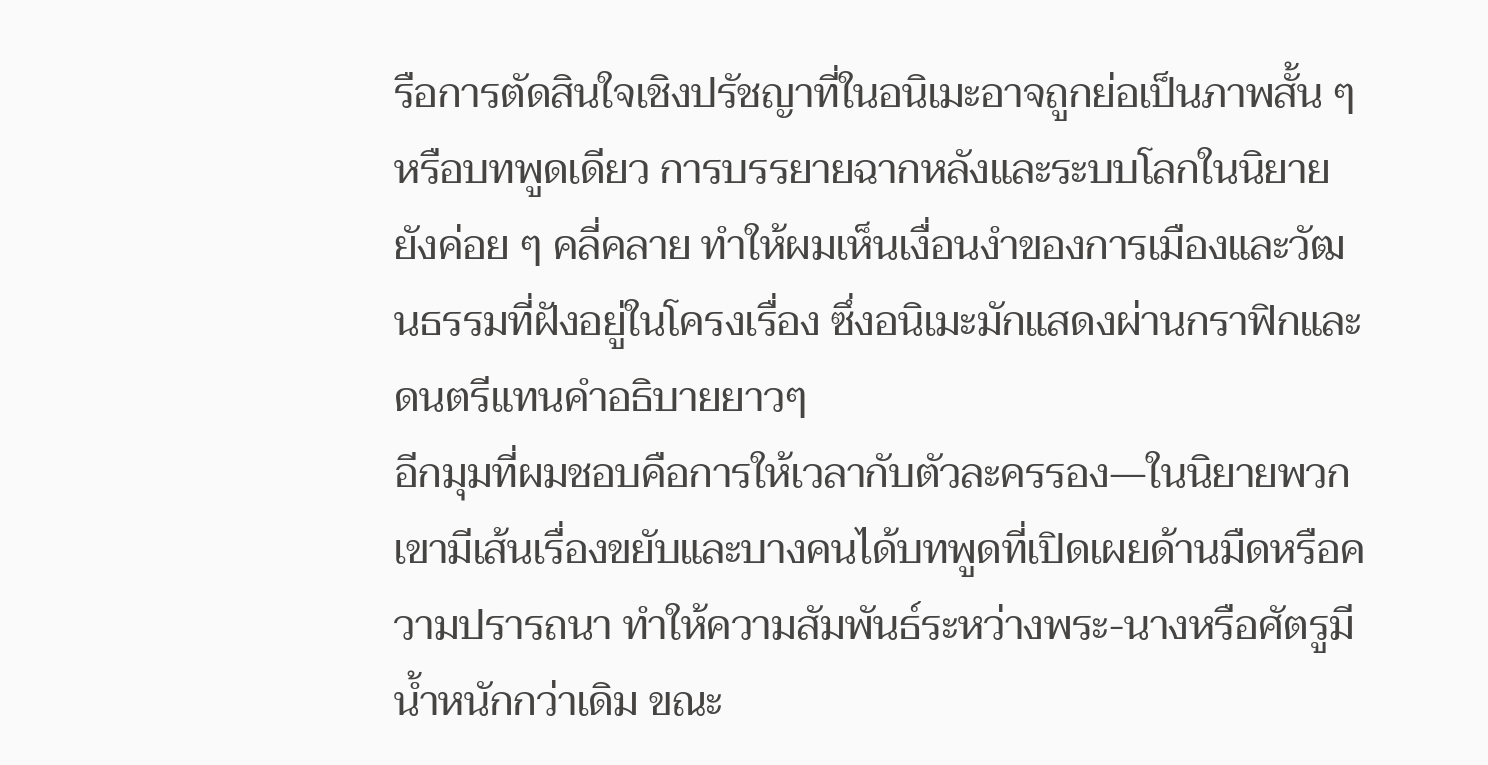รือการตัดสินใจเชิงปรัชญาที่ในอนิเมะอาจถูกย่อเป็นภาพสั้น ๆ หรือบทพูดเดียว การบรรยายฉากหลังและระบบโลกในนิยายยังค่อย ๆ คลี่คลาย ทำให้ผมเห็นเงื่อนงำของการเมืองและวัฒนธรรมที่ฝังอยู่ในโครงเรื่อง ซึ่งอนิเมะมักแสดงผ่านกราฟิกและดนตรีแทนคำอธิบายยาวๆ
อีกมุมที่ผมชอบคือการให้เวลากับตัวละครรอง—ในนิยายพวกเขามีเส้นเรื่องขยับและบางคนได้บทพูดที่เปิดเผยด้านมืดหรือความปรารถนา ทำให้ความสัมพันธ์ระหว่างพระ-นางหรือศัตรูมีน้ำหนักกว่าเดิม ขณะ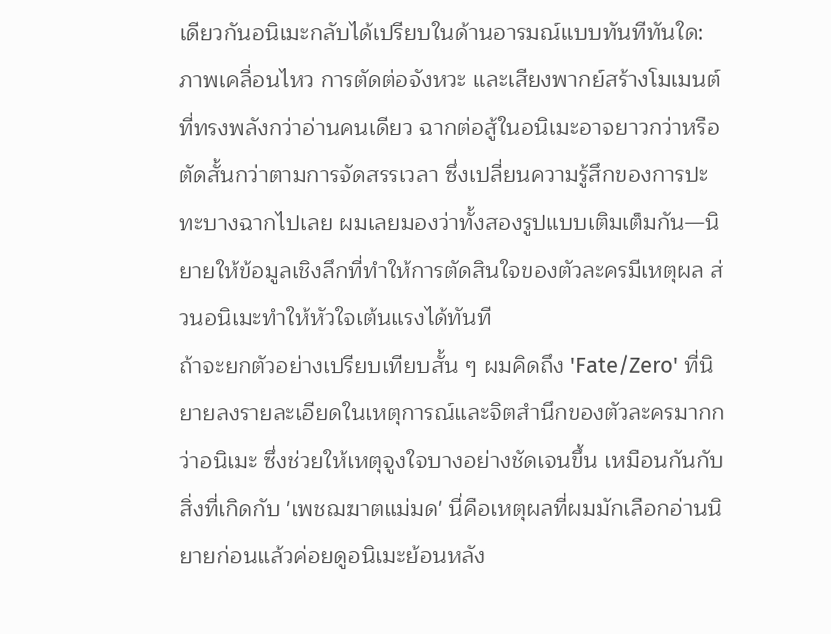เดียวกันอนิเมะกลับได้เปรียบในด้านอารมณ์แบบทันทีทันใด: ภาพเคลื่อนไหว การตัดต่อจังหวะ และเสียงพากย์สร้างโมเมนต์ที่ทรงพลังกว่าอ่านคนเดียว ฉากต่อสู้ในอนิเมะอาจยาวกว่าหรือตัดสั้นกว่าตามการจัดสรรเวลา ซึ่งเปลี่ยนความรู้สึกของการปะทะบางฉากไปเลย ผมเลยมองว่าทั้งสองรูปแบบเติมเต็มกัน—นิยายให้ข้อมูลเชิงลึกที่ทำให้การตัดสินใจของตัวละครมีเหตุผล ส่วนอนิเมะทำให้หัวใจเต้นแรงได้ทันที
ถ้าจะยกตัวอย่างเปรียบเทียบสั้น ๆ ผมคิดถึง 'Fate/Zero' ที่นิยายลงรายละเอียดในเหตุการณ์และจิตสำนึกของตัวละครมากกว่าอนิเมะ ซึ่งช่วยให้เหตุจูงใจบางอย่างชัดเจนขึ้น เหมือนกันกับสิ่งที่เกิดกับ 'เพชฌฆาตแม่มด' นี่คือเหตุผลที่ผมมักเลือกอ่านนิยายก่อนแล้วค่อยดูอนิเมะย้อนหลัง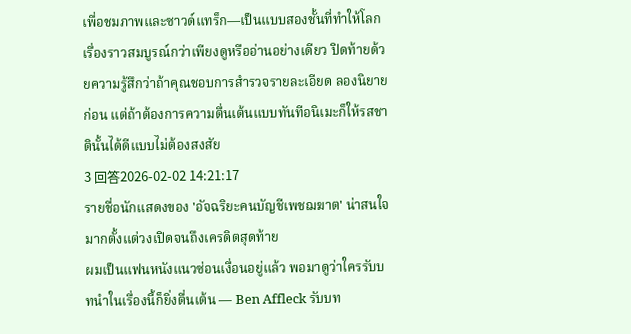เพื่อชมภาพและซาวด์แทร็ก—เป็นแบบสองชั้นที่ทำให้โลกเรื่องราวสมบูรณ์กว่าเพียงดูหรืออ่านอย่างเดียว ปิดท้ายด้วยความรู้สึกว่าถ้าคุณชอบการสำรวจรายละเอียด ลองนิยายก่อน แต่ถ้าต้องการความตื่นเต้นแบบทันทีอนิเมะก็ให้รสชาตินั้นได้ดีแบบไม่ต้องสงสัย
3 回答2026-02-02 14:21:17
รายชื่อนักแสดงของ 'อัจฉริยะคนบัญชีเพชฌฆาต' น่าสนใจมากตั้งแต่วงเปิดจนถึงเครดิตสุดท้าย
ผมเป็นแฟนหนังแนวซ่อนเงื่อนอยู่แล้ว พอมาดูว่าใครรับบทนำในเรื่องนี้ก็ยิ่งตื่นเต้น — Ben Affleck รับบท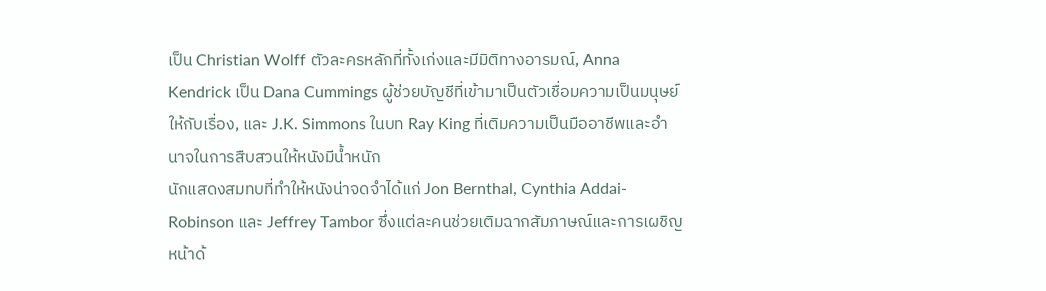เป็น Christian Wolff ตัวละครหลักที่ทั้งเก่งและมีมิติทางอารมณ์, Anna Kendrick เป็น Dana Cummings ผู้ช่วยบัญชีที่เข้ามาเป็นตัวเชื่อมความเป็นมนุษย์ให้กับเรื่อง, และ J.K. Simmons ในบท Ray King ที่เติมความเป็นมืออาชีพและอำนาจในการสืบสวนให้หนังมีน้ำหนัก
นักแสดงสมทบที่ทำให้หนังน่าจดจำได้แก่ Jon Bernthal, Cynthia Addai-Robinson และ Jeffrey Tambor ซึ่งแต่ละคนช่วยเติมฉากสัมภาษณ์และการเผชิญหน้าด้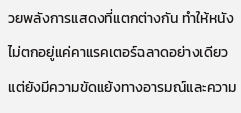วยพลังการแสดงที่แตกต่างกัน ทำให้หนังไม่ตกอยู่แค่คาแรคเตอร์ฉลาดอย่างเดียว แต่ยังมีความขัดแย้งทางอารมณ์และความ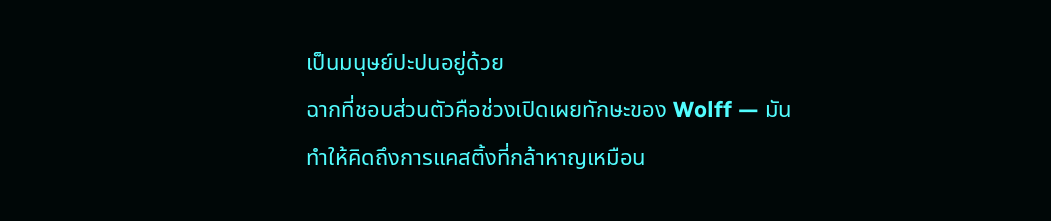เป็นมนุษย์ปะปนอยู่ด้วย
ฉากที่ชอบส่วนตัวคือช่วงเปิดเผยทักษะของ Wolff — มันทำให้คิดถึงการแคสติ้งที่กล้าหาญเหมือน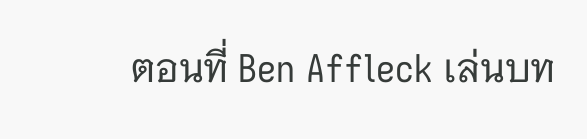ตอนที่ Ben Affleck เล่นบท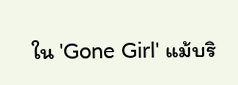ใน 'Gone Girl' แม้บริ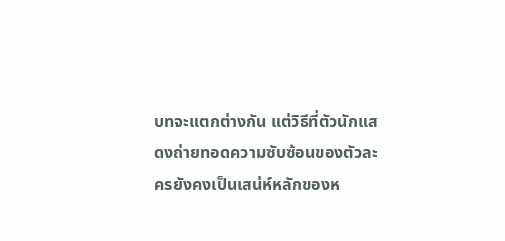บทจะแตกต่างกัน แต่วิธีที่ตัวนักแสดงถ่ายทอดความซับซ้อนของตัวละครยังคงเป็นเสน่ห์หลักของห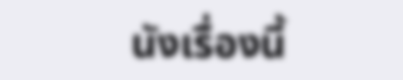นังเรื่องนี้